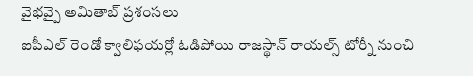వైభవ్పై అమితాబ్ ప్రశంసలు
ఐపీఎల్ రెండో క్వాలిఫయర్లో ఓడిపోయి రాజస్థాన్ రాయల్స్ టోర్నీ నుంచి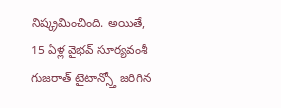నిష్క్రమించింది. అయితే, 15 ఏళ్ల వైభవ్ సూర్యవంశీ గుజరాత్ టైటాన్స్తో జరిగిన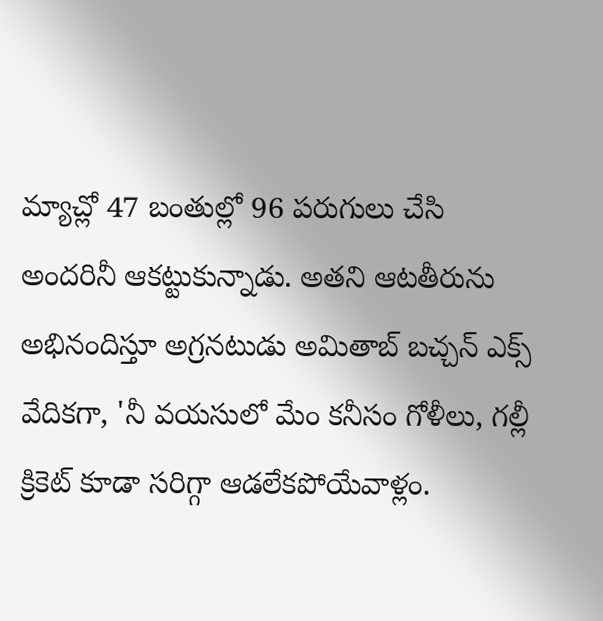మ్యాచ్లో 47 బంతుల్లో 96 పరుగులు చేసి అందరినీ ఆకట్టుకున్నాడు. అతని ఆటతీరును అభినందిస్తూ అగ్రనటుడు అమితాబ్ బచ్చన్ ఎక్స్ వేదికగా, 'నీ వయసులో మేం కనీసం గోళీలు, గల్లీ క్రికెట్ కూడా సరిగ్గా ఆడలేకపోయేవాళ్లం.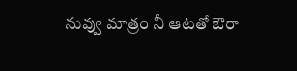నువ్వు మాత్రం నీ ఆటతో ఔరా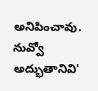అనిపించావు. నువ్వో అద్భుతానివి'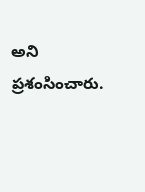అని ప్రశంసించారు.